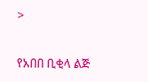>

የአበበ ቢቂላ ልጅ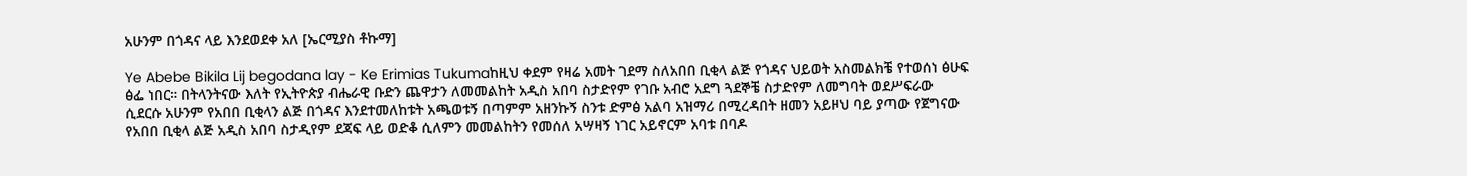አሁንም በጎዳና ላይ እንደወደቀ አለ [ኤርሚያስ ቶኩማ]

Ye Abebe Bikila Lij begodana lay - Ke Erimias Tukumaከዚህ ቀደም የዛሬ አመት ገደማ ስለአበበ ቢቂላ ልጅ የጎዳና ህይወት አስመልክቼ የተወሰነ ፅሁፍ ፅፌ ነበር። በትላንትናው እለት የኢትዮጵያ ብሔራዊ ቡድን ጨዋታን ለመመልከት አዲስ አበባ ስታድየም የገቡ አብሮ አደግ ጓደኞቼ ስታድየም ለመግባት ወደሥፍራው ሲደርሱ አሁንም የአበበ ቢቂላን ልጅ በጎዳና እንደተመለከቱት አጫወቱኝ በጣምም አዘንኩኝ ስንቱ ድምፅ አልባ አዝማሪ በሚረዳበት ዘመን አይዞህ ባይ ያጣው የጀግናው የአበበ ቢቂላ ልጅ አዲስ አበባ ስታዲየም ደጃፍ ላይ ወድቆ ሲለምን መመልከትን የመሰለ አሣዛኝ ነገር አይኖርም አባቱ በባዶ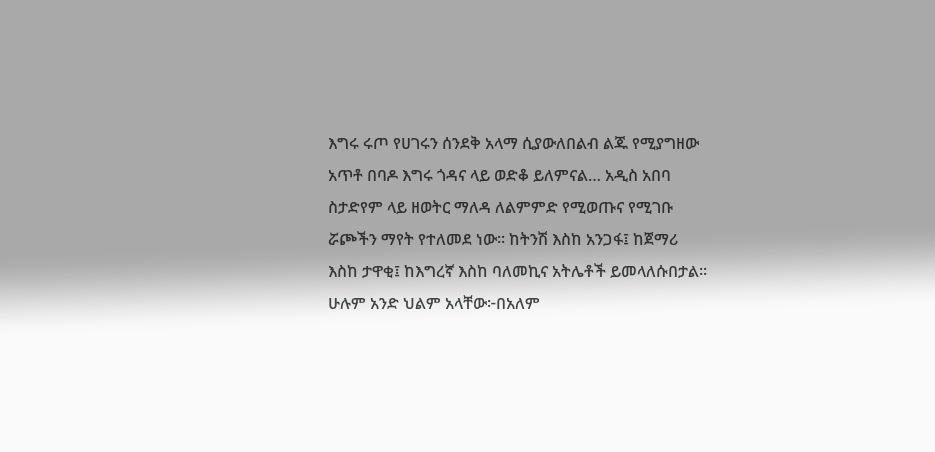እግሩ ሩጦ የሀገሩን ሰንደቅ አላማ ሲያውለበልብ ልጁ የሚያግዘው አጥቶ በባዶ እግሩ ጎዳና ላይ ወድቆ ይለምናል… አዲስ አበባ ስታድየም ላይ ዘወትር ማለዳ ለልምምድ የሚወጡና የሚገቡ ሯጮችን ማየት የተለመደ ነው፡፡ ከትንሽ እስከ አንጋፋ፤ ከጀማሪ እስከ ታዋቂ፤ ከእግረኛ እስከ ባለመኪና አትሌቶች ይመላለሱበታል፡፡ ሁሉም አንድ ህልም አላቸው፦በአለም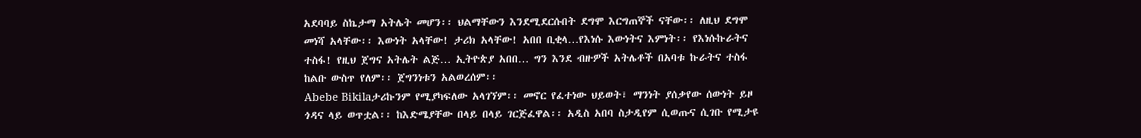አደባባይ ስኬታማ አትሌት መሆን፡፡ ህልማቸውን እንደሚደርሱበት ደግሞ እርግጠኞች ናቸው፡፡ ለዚህ ደግሞ መነሻ አላቸው፡፡ እውነት አላቸው! ታሪክ አላቸው! አበበ ቢቂላ…የእነሱ እውነትና እምነት፡፡ የእነሱኩራትና ተስፋ! የዚህ ጀግና አትሌት ልጅ… ኢትዮጵያ አበበ… ግን እንደ ብዙዎች አትሌቶች በአባቱ ኩራትና ተስፋ ከልቡ ውስጥ የለም፡፡ ጀግንነቱን አልወረሰም፡፡
Abebe Bikilaታሪኩንም የሚያካፍለው አላገኘም፡፡ መኖር የፈተነው ህይወት፣ ማንነት ያሰቃየው ሰውነት ይዞ ጎዳና ላይ ወጥቷል፡፡ ከእድሜያቸው በላይ በላይ ገርጅፈዋል፡፡ አዲስ አበባ ስታዲየም ሲወጡና ሲገቡ የሚታዩ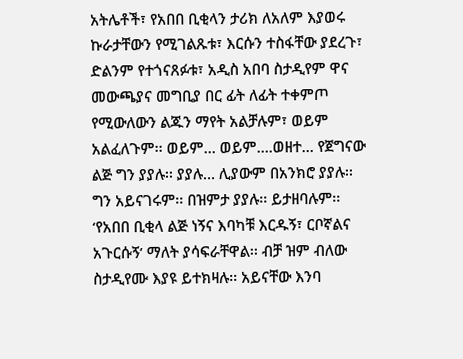አትሌቶች፣ የአበበ ቢቂላን ታሪክ ለአለም እያወሩ ኩራታቸውን የሚገልጹቱ፣ እርሱን ተስፋቸው ያደረጉ፣ ድልንም የተጎናጸፉቱ፣ አዲስ አበባ ስታዲየም ዋና መውጫያና መግቢያ በር ፊት ለፊት ተቀምጦ የሚውለውን ልጁን ማየት አልቻሉም፣ ወይም አልፈለጉም፡፡ ወይም… ወይም….ወዘተ… የጀግናው ልጅ ግን ያያሉ፡፡ ያያሉ… ሊያውም በአንክሮ ያያሉ፡፡ ግን አይናገሩም፡፡ በዝምታ ያያሉ፡፡ ይታዘባሉም፡፡ ‘የአበበ ቢቂላ ልጅ ነኝና እባካቹ እርዱኝ፣ ርቦኛልና አጉርሱኝ’ ማለት ያሳፍራቸዋል፡፡ ብቻ ዝም ብለው ስታዲየሙ እያዩ ይተክዛሉ፡፡ አይናቸው እንባ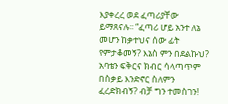እያቀረረ ወደ ፈጣሪያቸው ይማጸናሉ፡፡ “ፈጣሪ ሆይ አንተ ለኔ መሆን ከቃተህና ሰው ፊት የምታቆመኝ? እኔስ ምን በደልኩህ? አባቴን ፍቅርና ክብር ሳላጣጥም በስቃይ እንድኖር ስለምን ፈረድክብኝ? ብቻ ግን ተመስገን!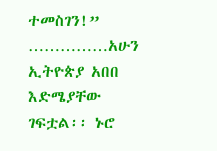ተመስገን!” ……………አሁን ኢትዮጵያ አበበ እድሜያቸው ገፍቷል፡፡ ኑሮ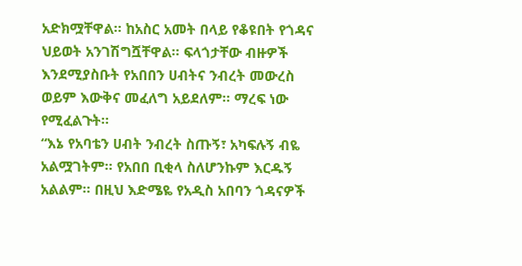አድክሟቸዋል፡፡ ከአስር አመት በላይ የቆዩበት የጎዳና ህይወት አንገሽግሿቸዋል፡፡ ፍላጎታቸው ብዙዎች እንደሚያስቡት የአበበን ሀብትና ንብረት መውረስ ወይም እውቅና መፈለግ አይደለም፡፡ ማረፍ ነው የሚፈልጉት፡፡
“እኔ የአባቴን ሀብት ንብረት ስጡኝ፣ አካፍሉኝ ብዬ አልሟገትም፡፡ የአበበ ቢቂላ ስለሆንኩም እርዱኝ አልልም፡፡ በዚህ እድሜዬ የአዲስ አበባን ጎዳናዎች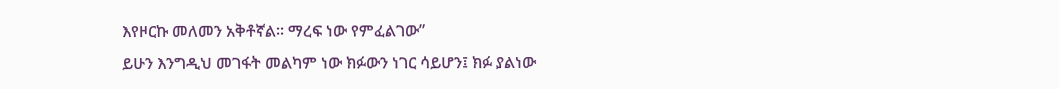እየዞርኩ መለመን አቅቶኛል፡፡ ማረፍ ነው የምፈልገው”
ይሁን እንግዲህ መገፋት መልካም ነው ክፉውን ነገር ሳይሆን፤ ክፉ ያልነው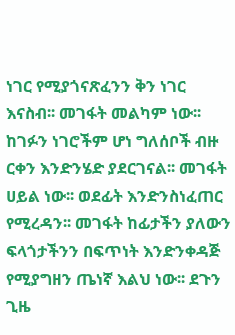ነገር የሚያጎናጽፈንን ቅን ነገር እናስብ፡፡ መገፋት መልካም ነው፡፡ ከገፉን ነገሮችም ሆነ ግለሰቦች ብዙ ርቀን እንድንሄድ ያደርገናል፡፡ መገፋት ሀይል ነው፡፡ ወደፊት እንድንስነፈጠር የሚረዳን፡፡ መገፋት ከፊታችን ያለውን ፍላጎታችንን በፍጥነት እንድንቀዳጅ የሚያግዘን ጤነኛ እልህ ነው፡፡ ደጉን ጊዜ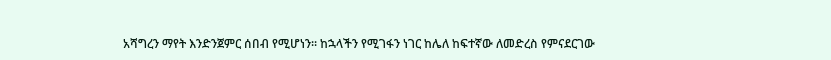አሻግረን ማየት እንድንጀምር ሰበብ የሚሆነን፡፡ ከኋላችን የሚገፋን ነገር ከሌለ ከፍተኛው ለመድረስ የምናደርገው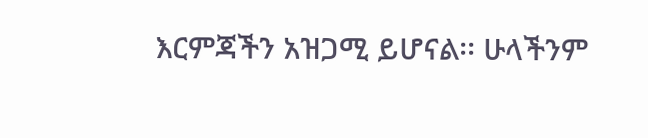እርምጃችን አዝጋሚ ይሆናል፡፡ ሁላችንም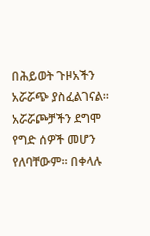በሕይወት ጉዞአችን አሯሯጭ ያስፈልገናል፡፡ አሯሯጮቻችን ደግሞ የግድ ሰዎች መሆን የለባቸውም፡፡ በቀላሉ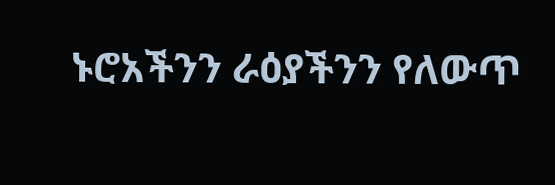ኑሮአችንን ራዕያችንን የለውጥ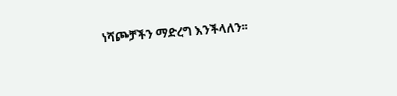ነሻጮቻችን ማድረግ እንችላለን፡፡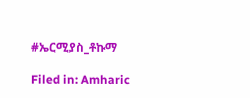#ኤርሚያስ_ቶኩማ

Filed in: Amharic